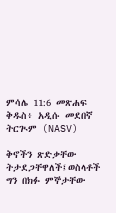ምሳሌ 11:6 መጽሐፍ ቅዱስ፥ አዲሱ መደበኛ ትርጒም (NASV)

ቅኖችን ጽድቃቸው ትታደጋቸዋለች፤ወስላቶች ግን በክፉ ምኞታቸው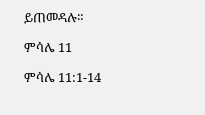ይጠመዳሉ።

ምሳሌ 11

ምሳሌ 11:1-14